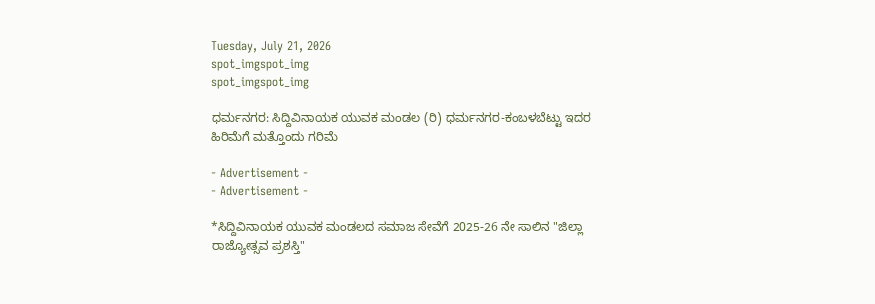Tuesday, July 21, 2026
spot_imgspot_img
spot_imgspot_img

ಧರ್ಮನಗರ: ಸಿದ್ದಿವಿನಾಯಕ ಯುವಕ ಮಂಡಲ (ರಿ) ಧರ್ಮನಗರ-ಕಂಬಳಬೆಟ್ಟು ಇದರ ಹಿರಿಮೆಗೆ ಮತ್ತೊಂದು ಗರಿಮೆ

- Advertisement -
- Advertisement -

*ಸಿದ್ದಿವಿನಾಯಕ ಯುವಕ ಮಂಡಲದ ಸಮಾಜ ಸೇವೆಗೆ 2025-26 ನೇ ಸಾಲಿನ "ಜಿಲ್ಲಾ ರಾಜ್ಯೋತ್ಸವ ಪ್ರಶಸ್ತಿ"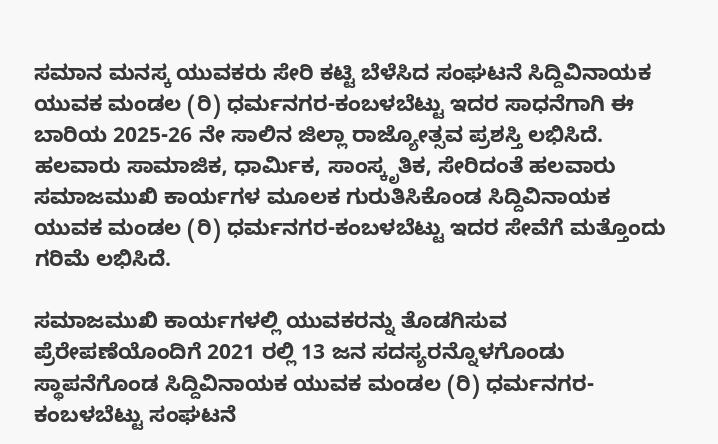ಸಮಾನ ಮನಸ್ಕ ಯುವಕರು ಸೇರಿ ಕಟ್ಟಿ ಬೆಳೆಸಿದ ಸಂಘಟನೆ ಸಿದ್ದಿವಿನಾಯಕ ಯುವಕ ಮಂಡಲ (ರಿ) ಧರ್ಮನಗರ-ಕಂಬಳಬೆಟ್ಟು ಇದರ ಸಾಧನೆಗಾಗಿ ಈ ಬಾರಿಯ 2025-26 ನೇ ಸಾಲಿನ ಜಿಲ್ಲಾ ರಾಜ್ಯೋತ್ಸವ ಪ್ರಶಸ್ತಿ ಲಭಿಸಿದೆ. ಹಲವಾರು ಸಾಮಾಜಿಕ, ಧಾರ್ಮಿಕ, ಸಾಂಸ್ಕೃತಿಕ, ಸೇರಿದಂತೆ ಹಲವಾರು ಸಮಾಜಮುಖಿ ಕಾರ್ಯಗಳ ಮೂಲಕ ಗುರುತಿಸಿಕೊಂಡ ಸಿದ್ದಿವಿನಾಯಕ ಯುವಕ ಮಂಡಲ (ರಿ) ಧರ್ಮನಗರ-ಕಂಬಳಬೆಟ್ಟು ಇದರ ಸೇವೆಗೆ ಮತ್ತೊಂದು ಗರಿಮೆ ಲಭಿಸಿದೆ.

ಸಮಾಜಮುಖಿ ಕಾರ್ಯಗಳಲ್ಲಿ ಯುವಕರನ್ನು ತೊಡಗಿಸುವ ಪ್ರೆರೇಪಣೆಯೊಂದಿಗೆ 2021 ರಲ್ಲಿ 13 ಜನ ಸದಸ್ಯರನ್ನೊಳಗೊಂಡು ಸ್ಥಾಪನೆಗೊಂಡ ಸಿದ್ದಿವಿನಾಯಕ ಯುವಕ ಮಂಡಲ (ರಿ) ಧರ್ಮನಗರ-ಕಂಬಳಬೆಟ್ಟು ಸಂಘಟನೆ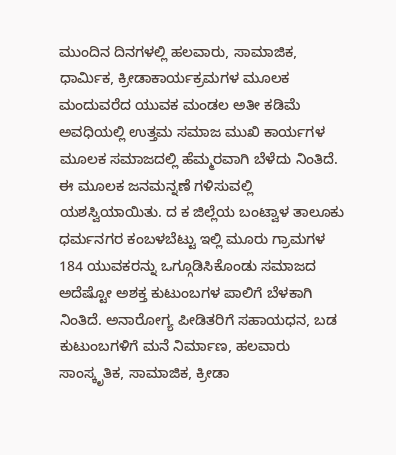ಮುಂದಿನ ದಿನಗಳಲ್ಲಿ ಹಲವಾರು, ಸಾಮಾಜಿಕ, ಧಾರ್ಮಿಕ, ಕ್ರೀಡಾಕಾರ್ಯಕ್ರಮಗಳ ಮೂಲಕ ಮಂದುವರೆದ ಯುವಕ ಮಂಡಲ ಅತೀ ಕಡಿಮೆ ಅವಧಿಯಲ್ಲಿ ಉತ್ತಮ ಸಮಾಜ ಮುಖಿ ಕಾರ್ಯಗಳ ಮೂಲಕ ಸಮಾಜದಲ್ಲಿ ಹೆಮ್ಮರವಾಗಿ ಬೆಳೆದು ನಿಂತಿದೆ. ಈ ಮೂಲಕ ಜನಮನ್ನಣೆ ಗಳಿಸುವಲ್ಲಿ ಯಶಸ್ವಿಯಾಯಿತು. ದ ಕ ಜಿಲ್ಲೆಯ ಬಂಟ್ವಾಳ ತಾಲೂಕು ಧರ್ಮನಗರ ಕಂಬಳಬೆಟ್ಟು ಇಲ್ಲಿ ಮೂರು ಗ್ರಾಮಗಳ 184 ಯುವಕರನ್ನು ಒಗ್ಗೂಡಿಸಿಕೊಂಡು ಸಮಾಜದ ಅದೆಷ್ಟೋ ಅಶಕ್ತ ಕುಟುಂಬಗಳ ಪಾಲಿಗೆ ಬೆಳಕಾಗಿ ನಿಂತಿದೆ. ಅನಾರೋಗ್ಯ ಪೀಡಿತರಿಗೆ ಸಹಾಯಧನ, ಬಡ ಕುಟುಂಬಗಳಿಗೆ ಮನೆ ನಿರ್ಮಾಣ, ಹಲವಾರು ಸಾಂಸ್ಕೃತಿಕ, ಸಾಮಾಜಿಕ, ಕ್ರೀಡಾ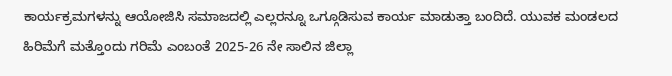ಕಾರ್ಯಕ್ರಮಗಳನ್ನು ಆಯೋಜಿಸಿ ಸಮಾಜದಲ್ಲಿ ಎಲ್ಲರನ್ನೂ ಒಗ್ಗೂಡಿಸುವ ಕಾರ್ಯ ಮಾಡುತ್ತಾ ಬಂದಿದೆ. ಯುವಕ ಮಂಡಲದ ಹಿರಿಮೆಗೆ ಮತ್ತೊಂದು ಗರಿಮೆ ಎಂಬಂತೆ 2025-26 ನೇ ಸಾಲಿನ ಜಿಲ್ಲಾ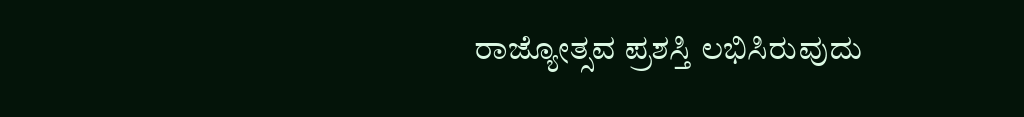ರಾಜ್ಯೋತ್ಸವ ಪ್ರಶಸ್ತಿ ಲಭಿಸಿರುವುದು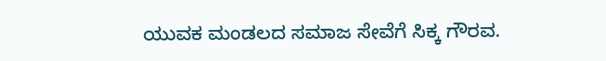ಯುವಕ ಮಂಡಲದ ಸಮಾಜ ಸೇವೆಗೆ ಸಿಕ್ಕ ಗೌರವ.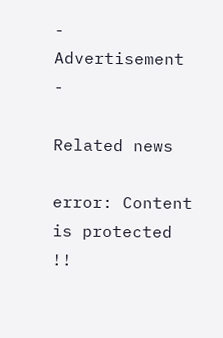- Advertisement -

Related news

error: Content is protected !!